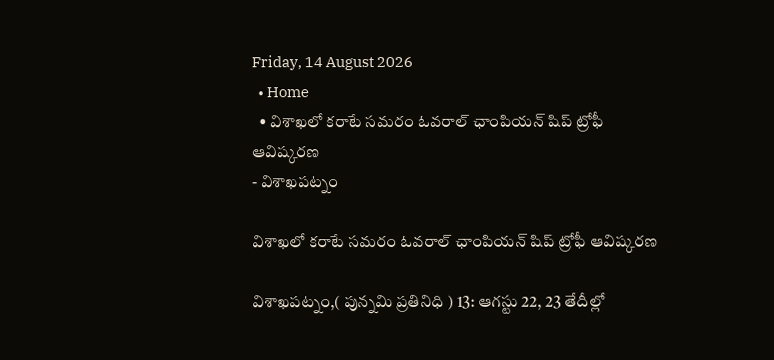Friday, 14 August 2026
  • Home
  • విశాఖలో కరాటే సమరం ఓవరాల్ ఛాంపియన్ షిప్ ట్రోఫీ ఆవిష్కరణ
- విశాఖపట్నం

విశాఖలో కరాటే సమరం ఓవరాల్ ఛాంపియన్ షిప్ ట్రోఫీ ఆవిష్కరణ

విశాఖపట్నం,( పున్నమి ప్రతినిధి ) 13: ఆగస్టు 22, 23 తేదీల్లో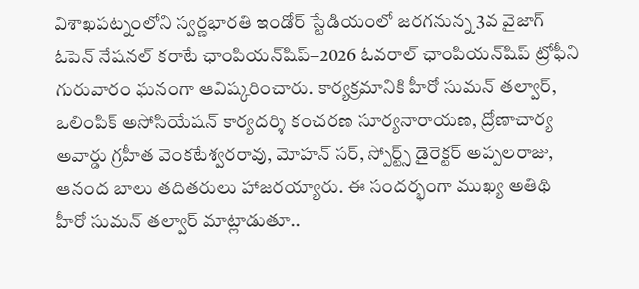విశాఖపట్నంలోని స్వర్ణభారతి ఇండోర్ స్టేడియంలో జరగనున్న 3వ వైజాగ్ ఓపెన్ నేషనల్ కరాటే ఛాంపియన్‌షిప్–2026 ఓవరాల్ ఛాంపియన్‌షిప్ ట్రోఫీని గురువారం ఘనంగా ఆవిష్కరించారు. కార్యక్రమానికి హీరో సుమన్ తల్వార్, ఒలింపిక్ అసోసియేషన్ కార్యదర్శి కంచరణ సూర్యనారాయణ, ద్రోణాచార్య అవార్డు గ్రహీత వెంకటేశ్వరరావు, మోహన్ సర్, స్పోర్ట్స్ డైరెక్టర్ అప్పలరాజు, ఆనంద బాలు తదితరులు హాజరయ్యారు. ఈ సందర్భంగా ముఖ్య అతిథి హీరో సుమన్ తల్వార్ మాట్లాడుతూ..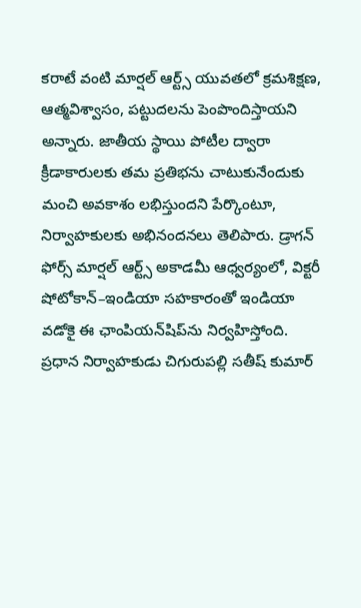కరాటే వంటి మార్షల్ ఆర్ట్స్ యువతలో క్రమశిక్షణ, ఆత్మవిశ్వాసం, పట్టుదలను పెంపొందిస్తాయని అన్నారు. జాతీయ స్థాయి పోటీల ద్వారా క్రీడాకారులకు తమ ప్రతిభను చాటుకునేందుకు మంచి అవకాశం లభిస్తుందని పేర్కొంటూ, నిర్వాహకులకు అభినందనలు తెలిపారు. డ్రాగన్ ఫోర్స్ మార్షల్ ఆర్ట్స్ అకాడమీ ఆధ్వర్యంలో, విక్టరీ షోటోకాన్–ఇండియా సహకారంతో ఇండియా వడోకై ఈ ఛాంపియన్‌షిప్‌ను నిర్వహిస్తోంది. ప్రధాన నిర్వాహకుడు చిగురుపల్లి సతీష్ కుమార్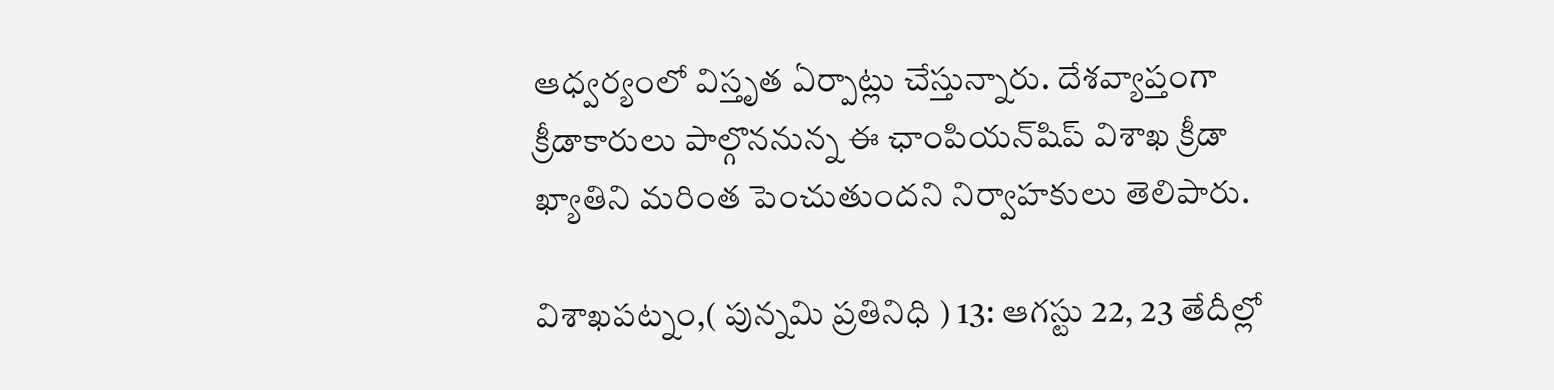ఆధ్వర్యంలో విస్తృత ఏర్పాట్లు చేస్తున్నారు. దేశవ్యాప్తంగా క్రీడాకారులు పాల్గొననున్న ఈ ఛాంపియన్‌షిప్ విశాఖ క్రీడా ఖ్యాతిని మరింత పెంచుతుందని నిర్వాహకులు తెలిపారు.

విశాఖపట్నం,( పున్నమి ప్రతినిధి ) 13: ఆగస్టు 22, 23 తేదీల్లో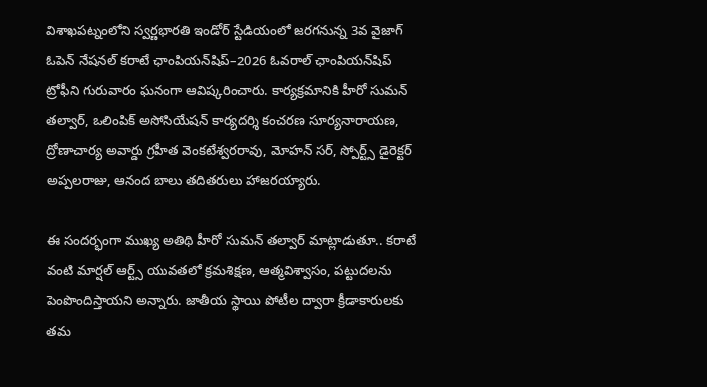విశాఖపట్నంలోని స్వర్ణభారతి ఇండోర్ స్టేడియంలో జరగనున్న 3వ వైజాగ్ ఓపెన్ నేషనల్ కరాటే ఛాంపియన్‌షిప్–2026 ఓవరాల్ ఛాంపియన్‌షిప్ ట్రోఫీని గురువారం ఘనంగా ఆవిష్కరించారు. కార్యక్రమానికి హీరో సుమన్ తల్వార్, ఒలింపిక్ అసోసియేషన్ కార్యదర్శి కంచరణ సూర్యనారాయణ, ద్రోణాచార్య అవార్డు గ్రహీత వెంకటేశ్వరరావు, మోహన్ సర్, స్పోర్ట్స్ డైరెక్టర్ అప్పలరాజు, ఆనంద బాలు తదితరులు హాజరయ్యారు.

ఈ సందర్భంగా ముఖ్య అతిథి హీరో సుమన్ తల్వార్ మాట్లాడుతూ.. కరాటే వంటి మార్షల్ ఆర్ట్స్ యువతలో క్రమశిక్షణ, ఆత్మవిశ్వాసం, పట్టుదలను పెంపొందిస్తాయని అన్నారు. జాతీయ స్థాయి పోటీల ద్వారా క్రీడాకారులకు తమ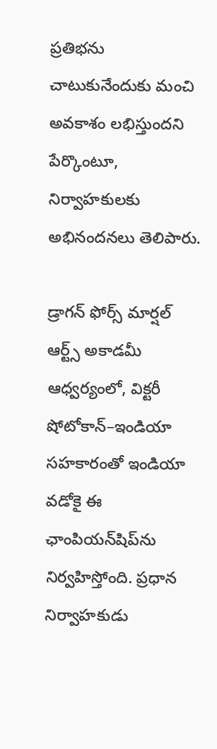ప్రతిభను చాటుకునేందుకు మంచి అవకాశం లభిస్తుందని పేర్కొంటూ, నిర్వాహకులకు అభినందనలు తెలిపారు.

డ్రాగన్ ఫోర్స్ మార్షల్ ఆర్ట్స్ అకాడమీ ఆధ్వర్యంలో, విక్టరీ షోటోకాన్–ఇండియా సహకారంతో ఇండియా వడోకై ఈ ఛాంపియన్‌షిప్‌ను నిర్వహిస్తోంది. ప్రధాన నిర్వాహకుడు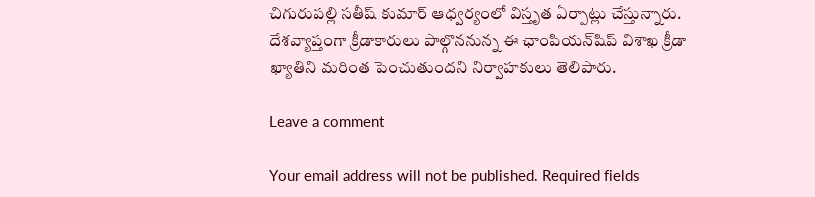చిగురుపల్లి సతీష్ కుమార్ ఆధ్వర్యంలో విస్తృత ఏర్పాట్లు చేస్తున్నారు. దేశవ్యాప్తంగా క్రీడాకారులు పాల్గొననున్న ఈ ఛాంపియన్‌షిప్ విశాఖ క్రీడా ఖ్యాతిని మరింత పెంచుతుందని నిర్వాహకులు తెలిపారు.

Leave a comment

Your email address will not be published. Required fields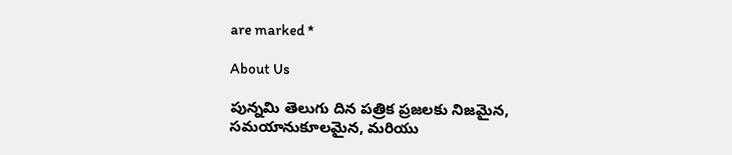are marked *

About Us

పున్నమి తెలుగు దిన పత్రిక ప్రజలకు నిజమైన, సమయానుకూలమైన, మరియు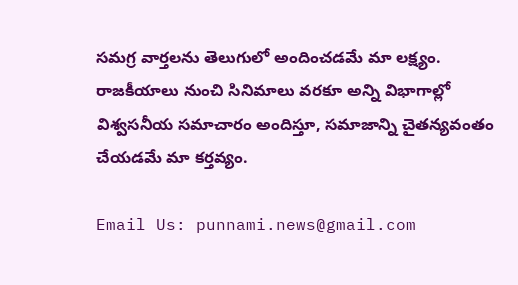సమగ్ర వార్తలను తెలుగులో అందించడమే మా లక్ష్యం.
రాజకీయాలు నుంచి సినిమాలు వరకూ అన్ని విభాగాల్లో విశ్వసనీయ సమాచారం అందిస్తూ, సమాజాన్ని చైతన్యవంతం చేయడమే మా కర్తవ్యం.

Email Us: punnami.news@gmail.com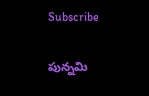Subscribe

పున్నమి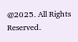@2025. All Rights Reserved.